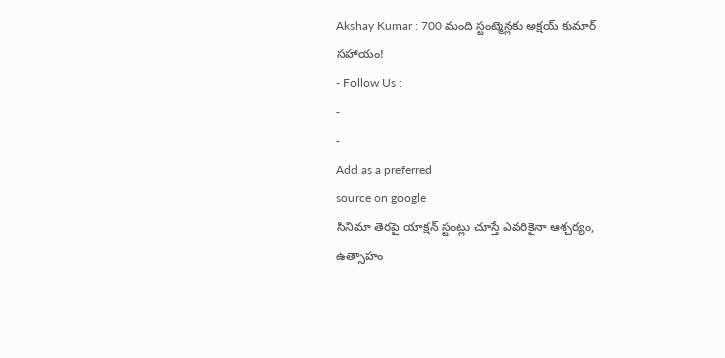Akshay Kumar : 700 మంది స్టంట్మెన్లకు అక్షయ్ కుమార్ సహాయం!
- Follow Us :
-
-
Add as a preferred
source on google
సినిమా తెరపై యాక్షన్ స్టంట్లు చూస్తే ఎవరికైనా ఆశ్చర్యం, ఉత్సాహం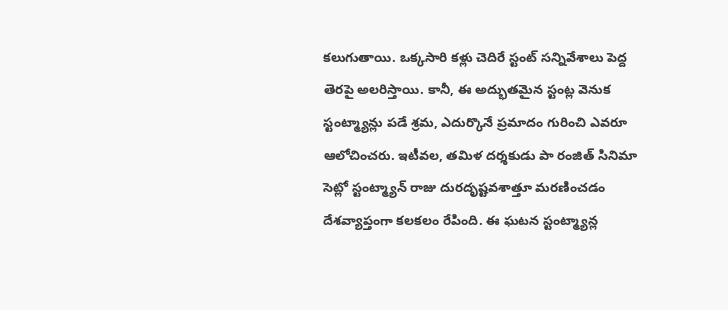కలుగుతాయి. ఒక్కసారి కళ్లు చెదిరే స్టంట్ సన్నివేశాలు పెద్ద తెరపై అలరిస్తాయి. కానీ, ఈ అద్భుతమైన స్టంట్ల వెనుక స్టంట్మ్యాన్లు పడే శ్రమ, ఎదుర్కొనే ప్రమాదం గురించి ఎవరూ ఆలోచించరు. ఇటీవల, తమిళ దర్శకుడు పా రంజిత్ సినిమా సెట్లో స్టంట్మ్యాన్ రాజు దురదృష్టవశాత్తూ మరణించడం దేశవ్యాప్తంగా కలకలం రేపింది. ఈ ఘటన స్టంట్మ్యాన్ల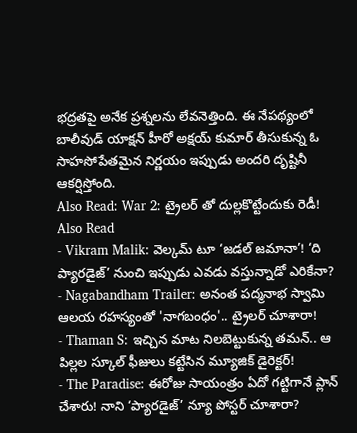భద్రతపై అనేక ప్రశ్నలను లేవనెత్తింది. ఈ నేపథ్యంలో బాలీవుడ్ యాక్షన్ హీరో అక్షయ్ కుమార్ తీసుకున్న ఓ సాహసోపేతమైన నిర్ణయం ఇప్పుడు అందరి దృష్టినీ ఆకర్షిస్తోంది.
Also Read: War 2: ట్రైలర్ తో దుల్లకొట్టేందుకు రెడీ!
Also Read
- Vikram Malik: వెల్కమ్ టూ ‘జడల్ జమానా’! ‘ది ప్యారడైజ్’ నుంచి ఇప్పుడు ఎవడు వస్తున్నాడో ఎరికేనా?
- Nagabandham Trailer: అనంత పద్మనాభ స్వామి ఆలయ రహస్యంతో 'నాగబంధం'.. ట్రైలర్ చూశారా!
- Thaman S: ఇచ్చిన మాట నిలబెట్టుకున్న తమన్.. ఆ పిల్లల స్కూల్ ఫీజులు కట్టేసిన మ్యూజిక్ డైరెక్టర్!
- The Paradise: ఈరోజు సాయంత్రం ఏదో గట్టిగానే ప్లాన్ చేశారు! నాని ‘ప్యారడైజ్’ న్యూ పోస్టర్ చూశారా?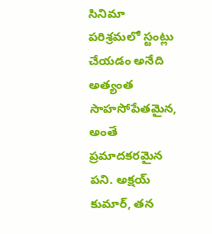సినిమా పరిశ్రమలో స్టంట్లు చేయడం అనేది అత్యంత సాహసోపేతమైన, అంతే ప్రమాదకరమైన పని. అక్షయ్ కుమార్, తన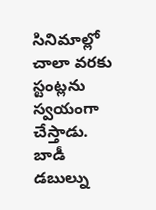సినిమాల్లో చాలా వరకు స్టంట్లను స్వయంగా చేస్తాడు. బాడీ డబుల్ను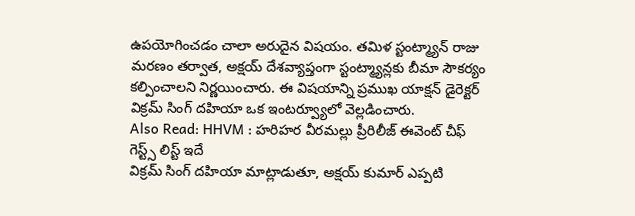ఉపయోగించడం చాలా అరుదైన విషయం. తమిళ స్టంట్మ్యాన్ రాజు మరణం తర్వాత, అక్షయ్ దేశవ్యాప్తంగా స్టంట్మ్యాన్లకు బీమా సౌకర్యం కల్పించాలని నిర్ణయించారు. ఈ విషయాన్ని ప్రముఖ యాక్షన్ డైరెక్టర్ విక్రమ్ సింగ్ దహియా ఒక ఇంటర్వ్యూలో వెల్లడించారు.
Also Read: HHVM : హరిహర వీరమల్లు ప్రీరిలీజ్ ఈవెంట్ చీఫ్ గెస్ట్స్ లిస్ట్ ఇదే
విక్రమ్ సింగ్ దహియా మాట్లాడుతూ, అక్షయ్ కుమార్ ఎప్పటి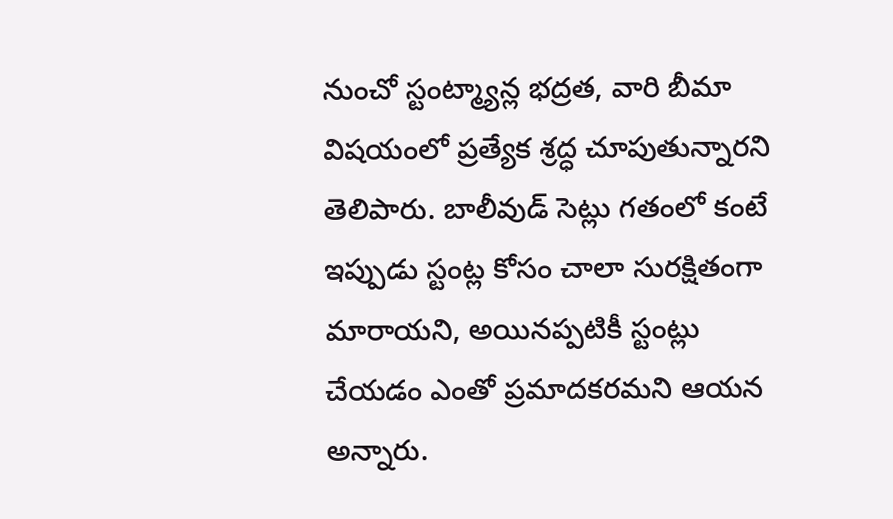నుంచో స్టంట్మ్యాన్ల భద్రత, వారి బీమా విషయంలో ప్రత్యేక శ్రద్ధ చూపుతున్నారని తెలిపారు. బాలీవుడ్ సెట్లు గతంలో కంటే ఇప్పుడు స్టంట్ల కోసం చాలా సురక్షితంగా మారాయని, అయినప్పటికీ స్టంట్లు చేయడం ఎంతో ప్రమాదకరమని ఆయన అన్నారు.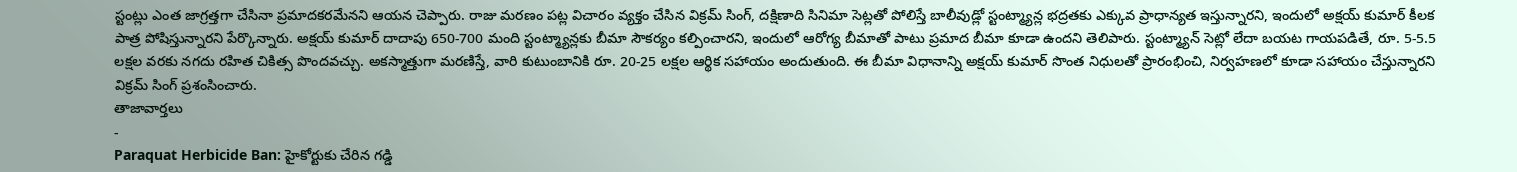స్టంట్లు ఎంత జాగ్రత్తగా చేసినా ప్రమాదకరమేనని ఆయన చెప్పారు. రాజు మరణం పట్ల విచారం వ్యక్తం చేసిన విక్రమ్ సింగ్, దక్షిణాది సినిమా సెట్లతో పోలిస్తే బాలీవుడ్లో స్టంట్మ్యాన్ల భద్రతకు ఎక్కువ ప్రాధాన్యత ఇస్తున్నారని, ఇందులో అక్షయ్ కుమార్ కీలక పాత్ర పోషిస్తున్నారని పేర్కొన్నారు. అక్షయ్ కుమార్ దాదాపు 650-700 మంది స్టంట్మ్యాన్లకు బీమా సౌకర్యం కల్పించారని, ఇందులో ఆరోగ్య బీమాతో పాటు ప్రమాద బీమా కూడా ఉందని తెలిపారు. స్టంట్మ్యాన్ సెట్లో లేదా బయట గాయపడితే, రూ. 5-5.5 లక్షల వరకు నగదు రహిత చికిత్స పొందవచ్చు. అకస్మాత్తుగా మరణిస్తే, వారి కుటుంబానికి రూ. 20-25 లక్షల ఆర్థిక సహాయం అందుతుంది. ఈ బీమా విధానాన్ని అక్షయ్ కుమార్ సొంత నిధులతో ప్రారంభించి, నిర్వహణలో కూడా సహాయం చేస్తున్నారని విక్రమ్ సింగ్ ప్రశంసించారు.
తాజావార్తలు
-
Paraquat Herbicide Ban: హైకోర్టుకు చేరిన గడ్డి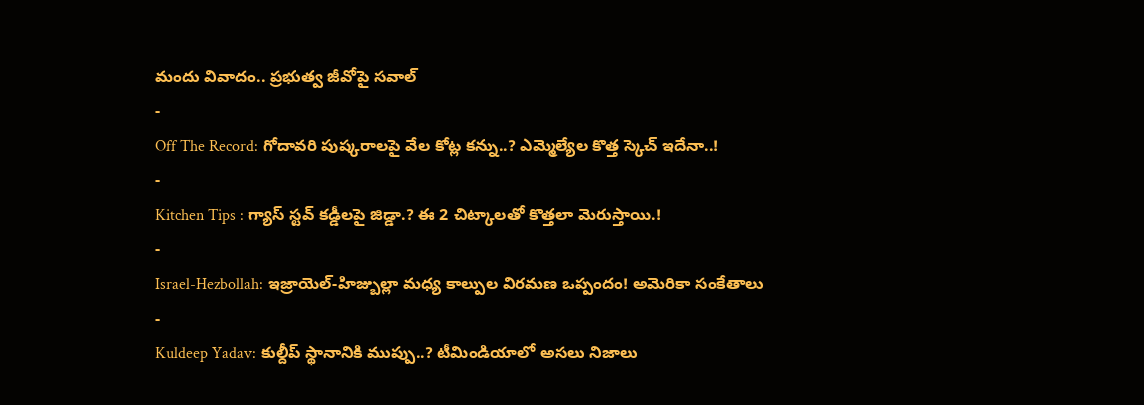మందు వివాదం.. ప్రభుత్వ జీవోపై సవాల్
-
Off The Record: గోదావరి పుష్కరాలపై వేల కోట్ల కన్ను..? ఎమ్మెల్యేల కొత్త స్కెచ్ ఇదేనా..!
-
Kitchen Tips : గ్యాస్ స్టవ్ కడ్డీలపై జిడ్డా.? ఈ 2 చిట్కాలతో కొత్తలా మెరుస్తాయి.!
-
Israel-Hezbollah: ఇజ్రాయెల్-హిజ్బుల్లా మధ్య కాల్పుల విరమణ ఒప్పందం! అమెరికా సంకేతాలు
-
Kuldeep Yadav: కుల్దీప్ స్థానానికి ముప్పు..? టీమిండియాలో అసలు నిజాలు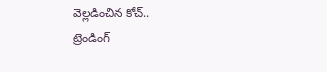వెల్లడించిన కోచ్..
ట్రెండింగ్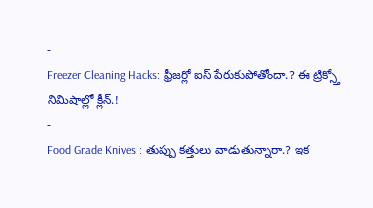-
Freezer Cleaning Hacks: ఫ్రీజర్లో ఐస్ పేరుకుపోతోందా.? ఈ ట్రిక్స్తో నిమిషాల్లో క్లీన్.!
-
Food Grade Knives : తుప్పు కత్తులు వాడుతున్నారా.? ఇక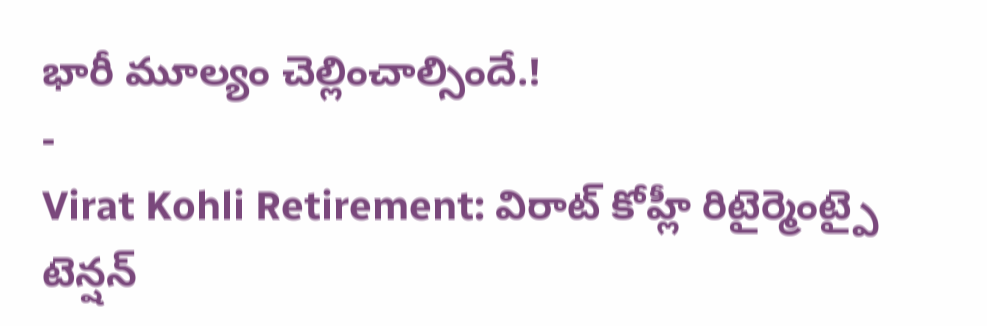భారీ మూల్యం చెల్లించాల్సిందే.!
-
Virat Kohli Retirement: విరాట్ కోహ్లీ రిటైర్మెంట్పై టెన్షన్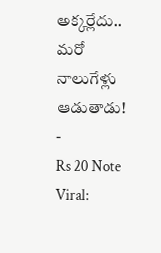అక్కర్లేదు.. మరో నాలుగేళ్లు ఆడుతాడు!
-
Rs 20 Note Viral: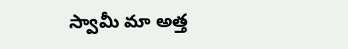స్వామీ మా అత్త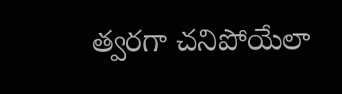త్వరగా చనిపోయేలా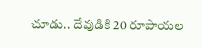చూడు.. దేవుడికి 20 రూపాయల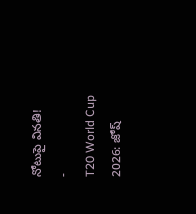నోటుపై వినతి!
-
T20 World Cup 2026: జోష్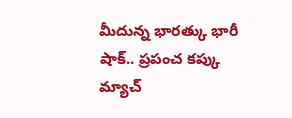మీదున్న భారత్కు భారీ షాక్.. ప్రపంచ కప్కు మ్యాచ్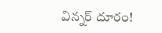విన్నర్ దూరం!